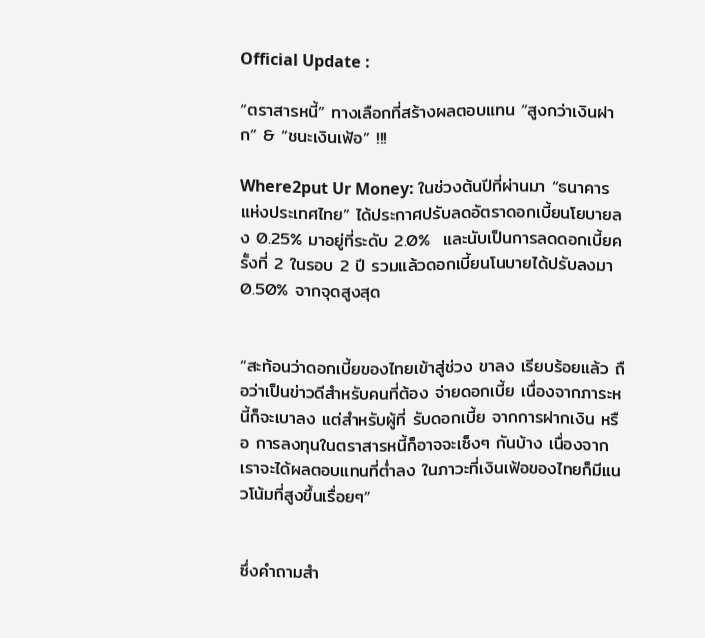Official Update :

“ตราสารหนี้” ทางเลือกที่สร้างผลตอบแทน “สูงกว่าเงินฝาก” & “ชนะเงินเฟ้อ” !!!

Where2put Ur Money: ในช่วงต้นปีที่ผ่านมา “ธนาคารแห่งประเทศไทย” ได้ประกาศปรับลดอัตราดอกเบี้ยนโยบายลง 0.25% มาอยู่ที่ระดับ 2.0%  และนับเป็นการลดดอกเบี้ยครั้งที่ 2 ในรอบ 2 ปี รวมแล้วดอกเบี้ยนโนบายได้ปรับลงมา 0.50% จากจุดสูงสุด


“สะท้อนว่าดอกเบี้ยของไทยเข้าสู่ช่วง ขาลง เรียบร้อยแล้ว ถือว่าเป็นข่าวดีสำหรับคนที่ต้อง จ่ายดอกเบี้ย เนื่องจากภาระหนี้ก็จะเบาลง แต่สำหรับผู้ที่ รับดอกเบี้ย จากการฝากเงิน หรือ การลงทุนในตราสารหนี้ก็อาจจะเซ็งๆ กันบ้าง เนื่องจากเราจะได้ผลตอบแทนที่ต่ำลง ในภาวะที่เงินเฟ้อของไทยก็มีแนวโน้มที่สูงขึ้นเรื่อยๆ”


ซึ่งคำถามสำ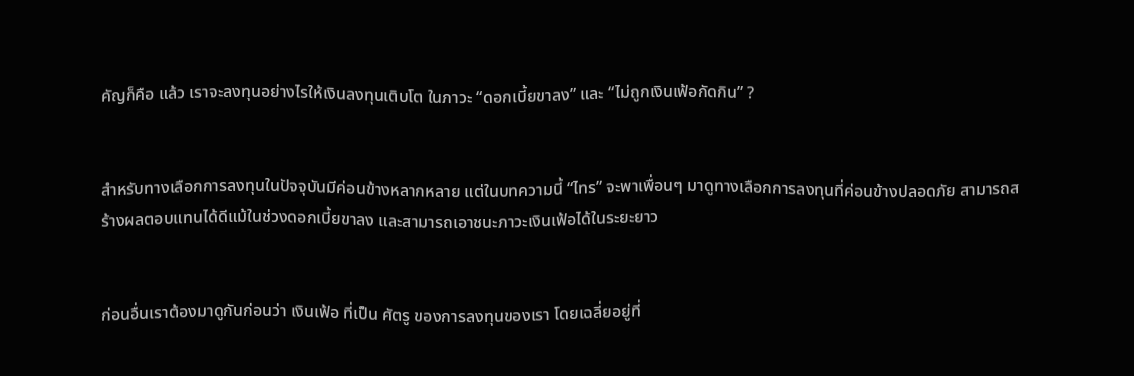คัญก็คือ แล้ว เราจะลงทุนอย่างไรให้เงินลงทุนเติบโต ในภาวะ “ดอกเบี้ยขาลง” และ “ไม่ถูกเงินเฟ้อกัดกิน” ?


สำหรับทางเลือกการลงทุนในปัจจุบันมีค่อนข้างหลากหลาย แต่ในบทความนี้ “ไทร” จะพาเพื่อนๆ มาดูทางเลือกการลงทุนที่ค่อนข้างปลอดภัย สามารถสร้างผลตอบแทนได้ดีแม้ในช่วงดอกเบี้ยขาลง และสามารถเอาชนะภาวะเงินเฟ้อได้ในระยะยาว


ก่อนอื่นเราต้องมาดูกันก่อนว่า เงินเฟ้อ ที่เป็น ศัตรู ของการลงทุนของเรา โดยเฉลี่ยอยู่ที่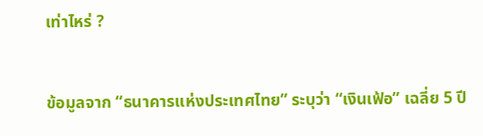เท่าไหร่ ?


ข้อมูลจาก “ธนาคารแห่งประเทศไทย” ระบุว่า “เงินเฟ้อ” เฉลี่ย 5 ปี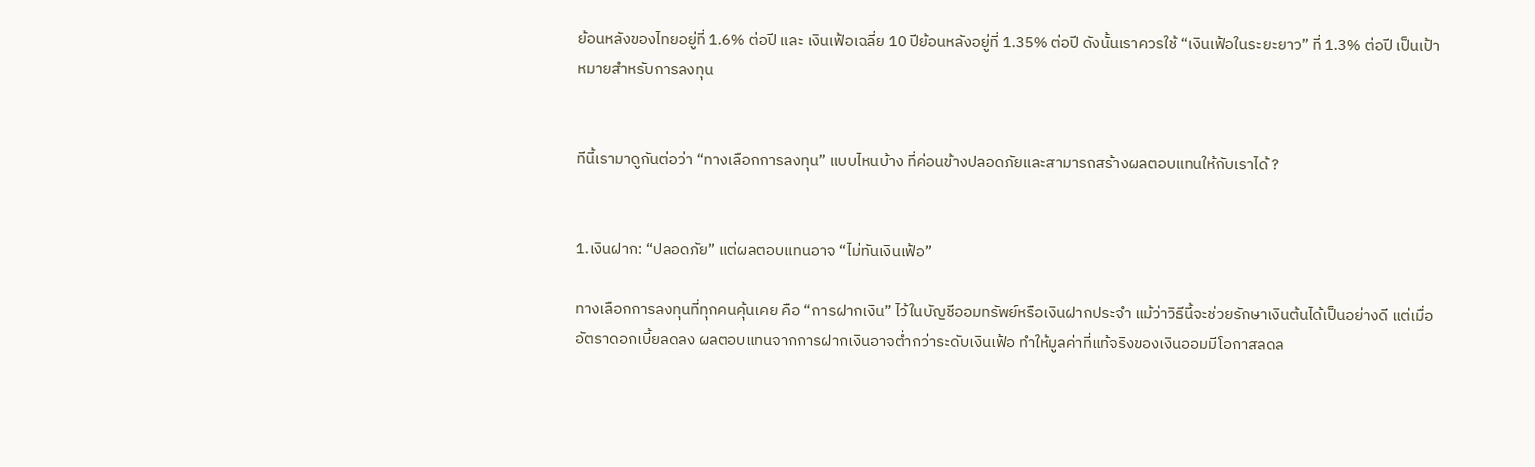ย้อนหลังของไทยอยู่ที่ 1.6% ต่อปี และ เงินเฟ้อเฉลี่ย 10 ปีย้อนหลังอยู่ที่ 1.35% ต่อปี ดังนั้นเราควรใช้ “เงินเฟ้อในระยะยาว” ที่ 1.3% ต่อปี เป็นเป้าหมายสำหรับการลงทุน


ทีนี้เรามาดูกันต่อว่า “ทางเลือกการลงทุน” แบบไหนบ้าง ที่ค่อนข้างปลอดภัยและสามารถสร้างผลตอบแทนให้กับเราได้ ?


1.เงินฝาก: “ปลอดภัย” แต่ผลตอบแทนอาจ “ไม่ทันเงินเฟ้อ”

ทางเลือกการลงทุนที่ทุกคนคุ้นเคย คือ “การฝากเงิน” ไว้ในบัญชีออมทรัพย์หรือเงินฝากประจำ แม้ว่าวิธีนี้จะช่วยรักษาเงินต้นได้เป็นอย่างดี แต่เมื่ออัตราดอกเบี้ยลดลง ผลตอบแทนจากการฝากเงินอาจต่ำกว่าระดับเงินเฟ้อ ทำให้มูลค่าที่แท้จริงของเงินออมมีโอกาสลดล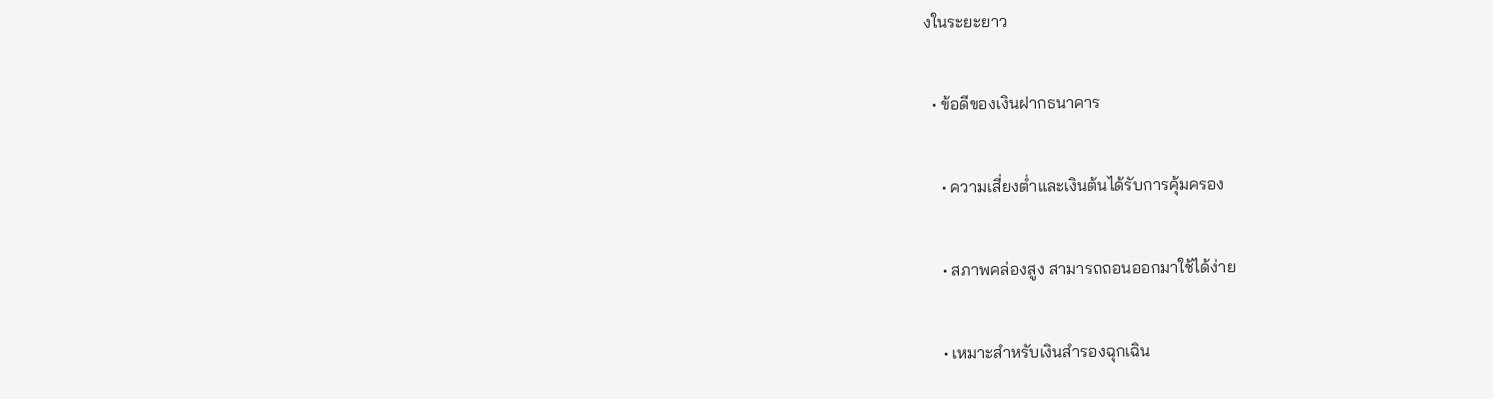งในระยะยาว

  • ข้อดีของเงินฝากธนาคาร

    • ความเสี่ยงต่ำและเงินต้นได้รับการคุ้มครอง

    • สภาพคล่องสูง สามารถถอนออกมาใช้ได้ง่าย

    • เหมาะสำหรับเงินสำรองฉุกเฉิน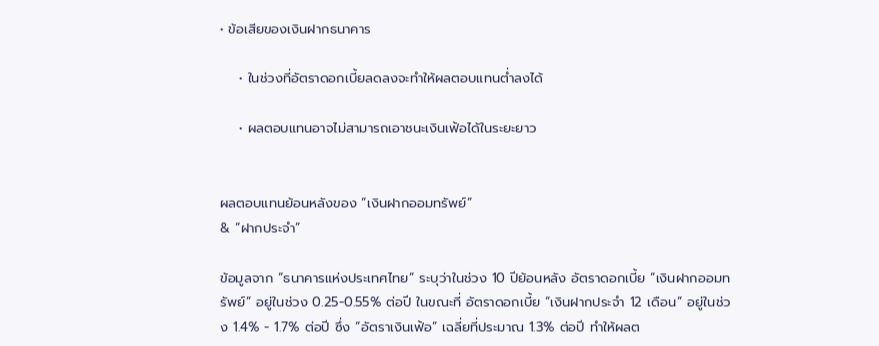• ข้อเสียของเงินฝากธนาคาร

    • ในช่วงที่อัตราดอกเบี้ยลดลงจะทำให้ผลตอบแทนต่ำลงได้

    • ผลตอบแทนอาจไม่สามารถเอาชนะเงินเฟ้อได้ในระยะยาว


ผลตอบแทนย้อนหลังของ “เงินฝากออมทรัพย์”
& “ฝากประจำ”

ข้อมูลจาก “ธนาคารแห่งประเทศไทย” ระบุว่าในช่วง 10 ปีย้อนหลัง อัตราดอกเบี้ย “เงินฝากออมทรัพย์” อยู่ในช่วง 0.25-0.55% ต่อปี ในขณะที่ อัตราดอกเบี้ย “เงินฝากประจำ 12 เดือน” อยู่ในช่วง 1.4% - 1.7% ต่อปี ซึ่ง “อัตราเงินเฟ้อ” เฉลี่ยที่ประมาณ 1.3% ต่อปี ทำให้ผลต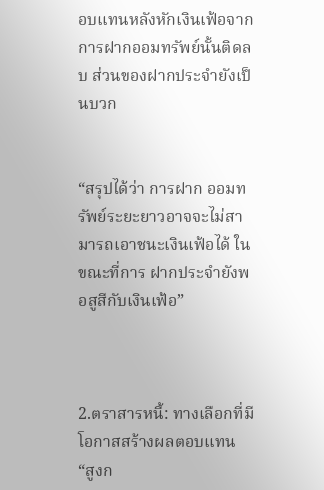อบแทนหลังหักเงินเฟ้อจากการฝากออมทรัพย์นั้นติดลบ ส่วนของฝากประจำยังเป็นบวก


“สรุปได้ว่า การฝาก ออมทรัพย์ระยะยาวอาจจะไม่สามารถเอาชนะเงินเฟ้อได้ ในขณะที่การ ฝากประจำยังพอสูสีกับเงินเฟ้อ”



2.ตราสารหนี้: ทางเลือกที่มีโอกาสสร้างผลตอบแทน “สูงก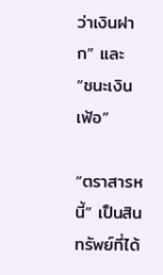ว่าเงินฝาก” และ “ชนะเงินเฟ้อ”

“ตราสารหนี้” เป็นสินทรัพย์ที่ได้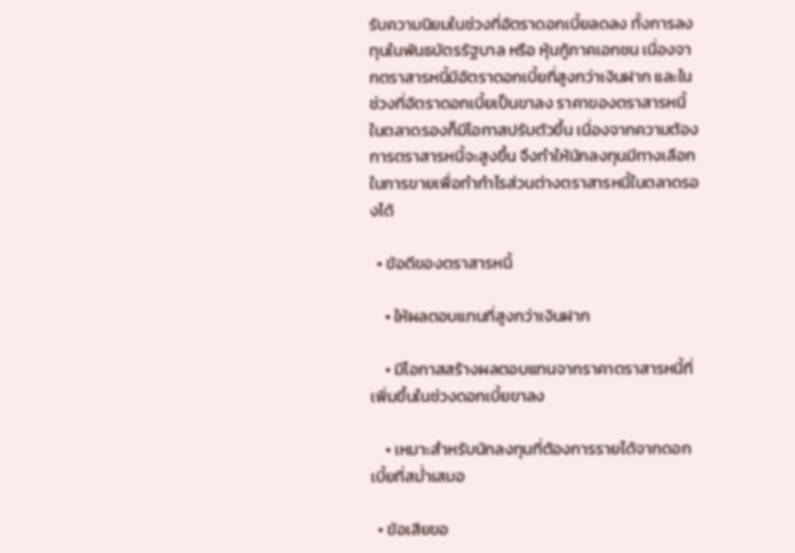รับความนิยมในช่วงที่อัตราดอกเบี้ยลดลง ทั้งการลงทุนในพันธบัตรรัฐบาล หรือ หุ้นกู้ภาคเอกชน เนื่องจากตราสารหนี้มีอัตราดอกเบี้ยที่สูงกว่าเงินฝาก และในช่วงที่อัตราดอกเบี้ยเป็นขาลง ราคาของตราสารหนี้ในตลาดรองก็มีโอกาสปรับตัวขึ้น เนื่องจากความต้องการตราสารหนี้จะสูงขึ้น จึงทำให้นักลงทุนมีทางเลือกในการขายเพื่อทำกำไรส่วนต่างตราสารหนี้ในตลาดรองได้

  • ข้อดีของตราสารหนี้

    • ให้ผลตอบแทนที่สูงกว่าเงินฝาก

    • มีโอกาสสร้างผลตอบแทนจากราคาตราสารหนี้ที่เพิ่มขึ้นในช่วงดอกเบี้ยขาลง

    • เหมาะสำหรับนักลงทุนที่ต้องการรายได้จากดอกเบี้ยที่สม่ำเสมอ

  • ข้อเสียขอ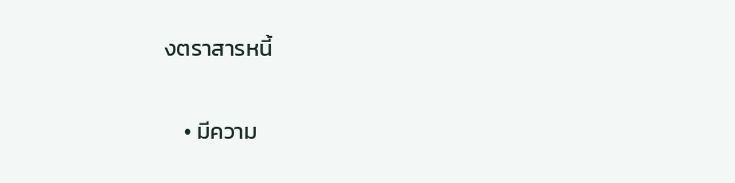งตราสารหนี้

    • มีความ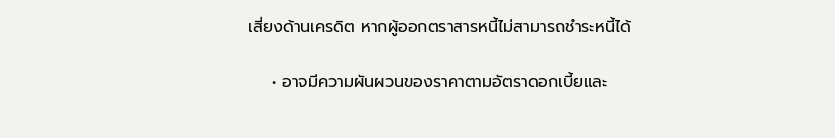เสี่ยงด้านเครดิต หากผู้ออกตราสารหนี้ไม่สามารถชำระหนี้ได้

    • อาจมีความผันผวนของราคาตามอัตราดอกเบี้ยและ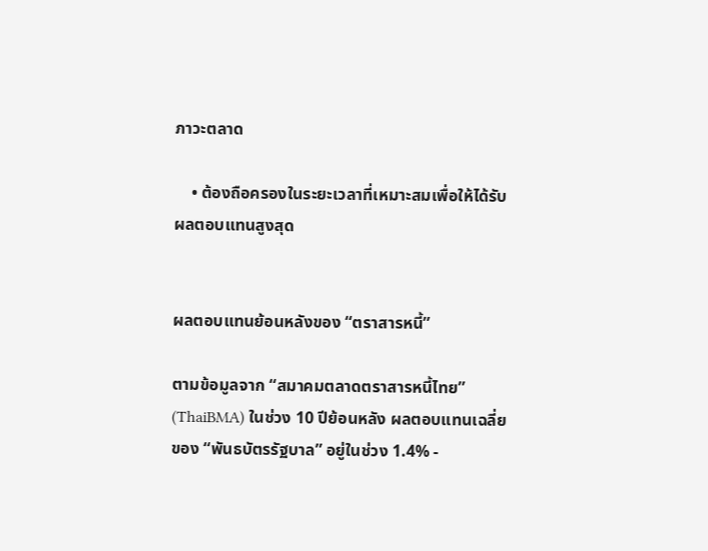ภาวะตลาด

    • ต้องถือครองในระยะเวลาที่เหมาะสมเพื่อให้ได้รับผลตอบแทนสูงสุด


ผลตอบแทนย้อนหลังของ “ตราสารหนี้”

ตามข้อมูลจาก “สมาคมตลาดตราสารหนี้ไทย” (ThaiBMA) ในช่วง 10 ปีย้อนหลัง ผลตอบแทนเฉลี่ยของ “พันธบัตรรัฐบาล” อยู่ในช่วง 1.4% -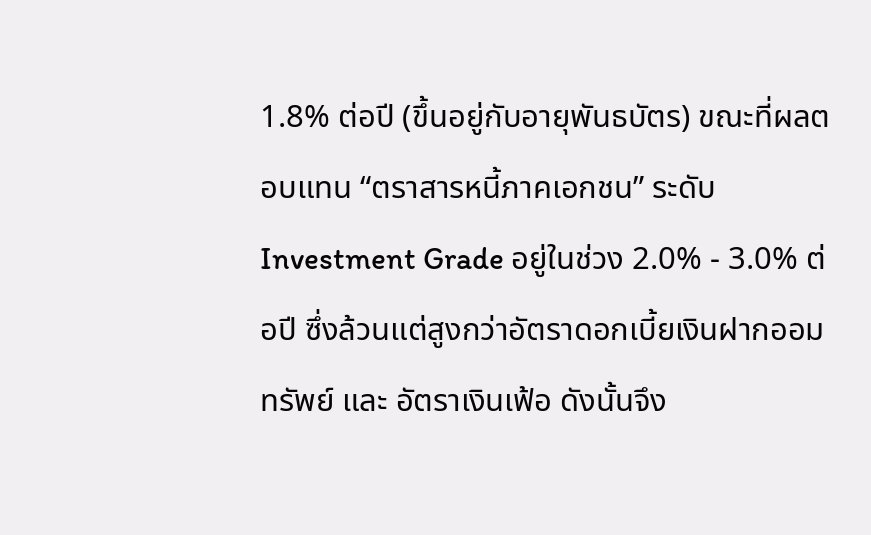1.8% ต่อปี (ขึ้นอยู่กับอายุพันธบัตร) ขณะที่ผลตอบแทน “ตราสารหนี้ภาคเอกชน” ระดับ Investment Grade อยู่ในช่วง 2.0% - 3.0% ต่อปี ซึ่งล้วนแต่สูงกว่าอัตราดอกเบี้ยเงินฝากออมทรัพย์ และ อัตราเงินเฟ้อ ดังนั้นจึง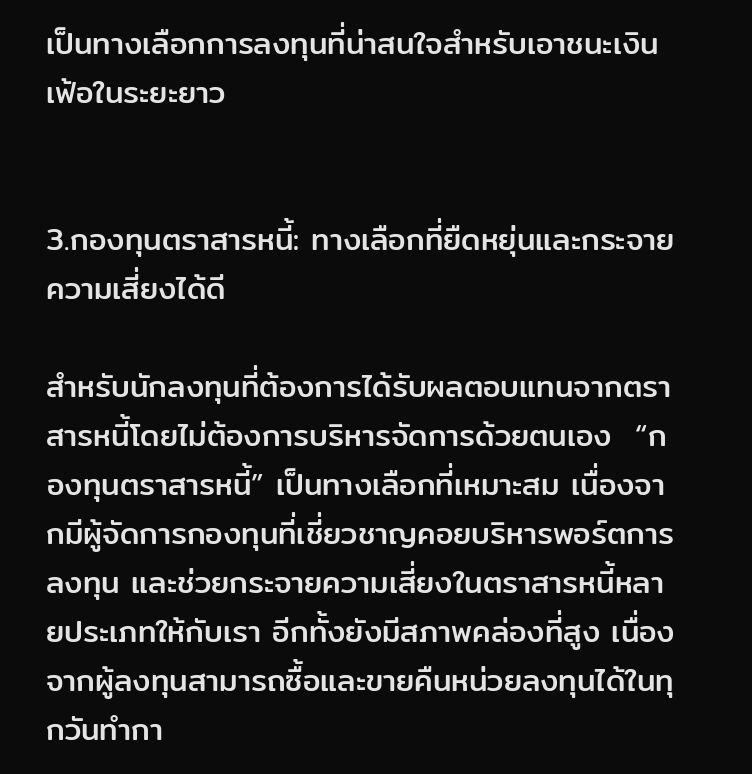เป็นทางเลือกการลงทุนที่น่าสนใจสำหรับเอาชนะเงินเฟ้อในระยะยาว


3.กองทุนตราสารหนี้: ทางเลือกที่ยืดหยุ่นและกระจายความเสี่ยงได้ดี

สำหรับนักลงทุนที่ต้องการได้รับผลตอบแทนจากตราสารหนี้โดยไม่ต้องการบริหารจัดการด้วยตนเอง  “กองทุนตราสารหนี้” เป็นทางเลือกที่เหมาะสม เนื่องจากมีผู้จัดการกองทุนที่เชี่ยวชาญคอยบริหารพอร์ตการลงทุน และช่วยกระจายความเสี่ยงในตราสารหนี้หลายประเภทให้กับเรา อีกทั้งยังมีสภาพคล่องที่สูง เนื่องจากผู้ลงทุนสามารถซื้อและขายคืนหน่วยลงทุนได้ในทุกวันทำกา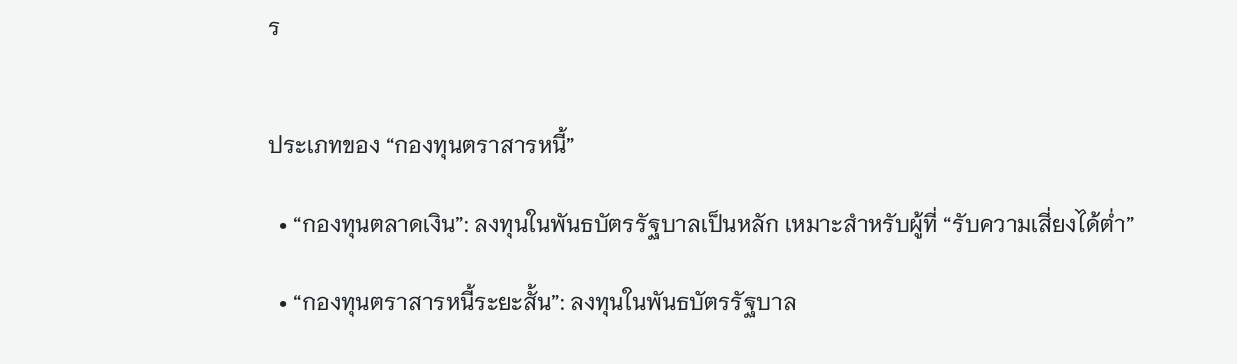ร


ประเภทของ “กองทุนตราสารหนี้”

  • “กองทุนตลาดเงิน”: ลงทุนในพันธบัตรรัฐบาลเป็นหลัก เหมาะสำหรับผู้ที่ “รับความเสี่ยงได้ต่ำ”

  • “กองทุนตราสารหนี้ระยะสั้น”: ลงทุนในพันธบัตรรัฐบาล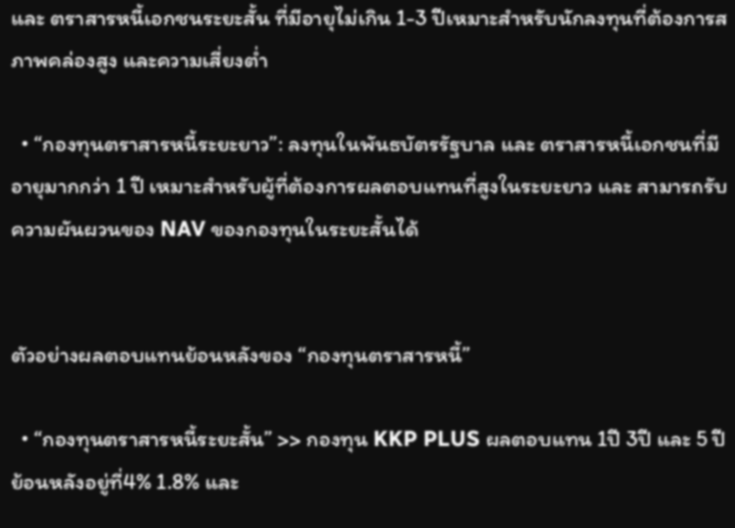และ ตราสารหนี้เอกชนระยะสั้น ที่มีอายุไม่เกิน 1-3 ปีเหมาะสำหรับนักลงทุนที่ต้องการสภาพคล่องสูง และความเสี่ยงต่ำ

  • “กองทุนตราสารหนี้ระยะยาว”: ลงทุนในพันธบัตรรัฐบาล และ ตราสารหนี้เอกชนที่มีอายุมากกว่า 1 ปี เหมาะสำหรับผู้ที่ต้องการผลตอบแทนที่สูงในระยะยาว และ สามารถรับความผันผวนของ NAV ของกองทุนในระยะสั้นได้


ตัวอย่างผลตอบแทนย้อนหลังของ “กองทุนตราสารหนี้”

  • “กองทุนตราสารหนี้ระยะสั้น” >> กองทุน KKP PLUS ผลตอบแทน 1ปี 3ปี และ 5 ปี ย้อนหลังอยู่ที่4% 1.8% และ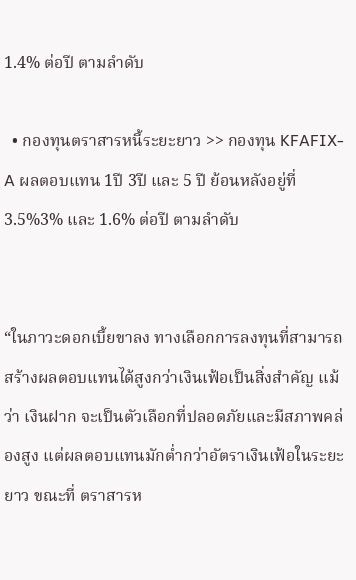1.4% ต่อปี ตามลำดับ

  • กองทุนตราสารหนี้ระยะยาว >> กองทุน KFAFIX-A ผลตอบแทน 1ปี 3ปี และ 5 ปี ย้อนหลังอยู่ที่ 3.5%3% และ 1.6% ต่อปี ตามลำดับ


“ในภาวะดอกเบี้ยขาลง ทางเลือกการลงทุนที่สามารถสร้างผลตอบแทนได้สูงกว่าเงินเฟ้อเป็นสิ่งสำคัญ แม้ว่า เงินฝาก จะเป็นตัวเลือกที่ปลอดภัยและมีสภาพคล่องสูง แต่ผลตอบแทนมักต่ำกว่าอัตราเงินเฟ้อในระยะยาว ขณะที่ ตราสารห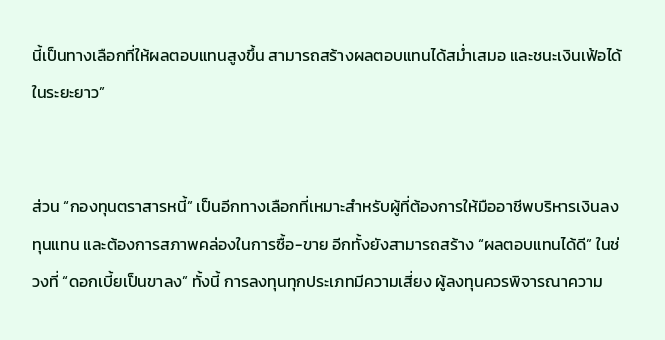นี้เป็นทางเลือกที่ให้ผลตอบแทนสูงขึ้น สามารถสร้างผลตอบแทนได้สม่ำเสมอ และชนะเงินเฟ้อได้ในระยะยาว”


ส่วน “กองทุนตราสารหนี้” เป็นอีกทางเลือกที่เหมาะสำหรับผู้ที่ต้องการให้มืออาชีพบริหารเงินลงทุนแทน และต้องการสภาพคล่องในการซื้อ-ขาย อีกทั้งยังสามารถสร้าง “ผลตอบแทนได้ดี” ในช่วงที่ “ดอกเบี้ยเป็นขาลง” ทั้งนี้ การลงทุนทุกประเภทมีความเสี่ยง ผู้ลงทุนควรพิจารณาความ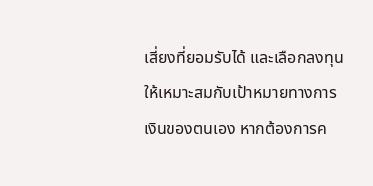เสี่ยงที่ยอมรับได้ และเลือกลงทุนให้เหมาะสมกับเป้าหมายทางการเงินของตนเอง หากต้องการค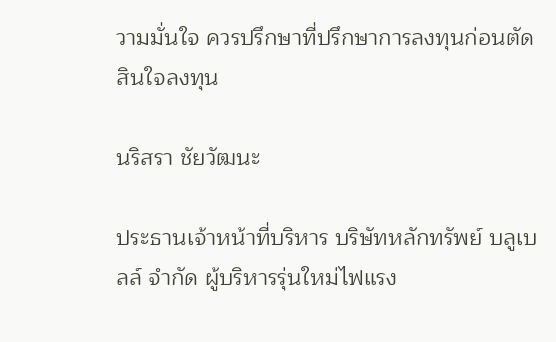วามมั่นใจ ควรปรึกษาที่ปรึกษาการลงทุนก่อนตัดสินใจลงทุน

นริสรา ชัยวัฒนะ

ประธานเจ้าหน้าที่บริหาร บริษัทหลักทรัพย์ บลูเบลล์ จำกัด ผู้บริหารรุ่นใหม่ไฟแรง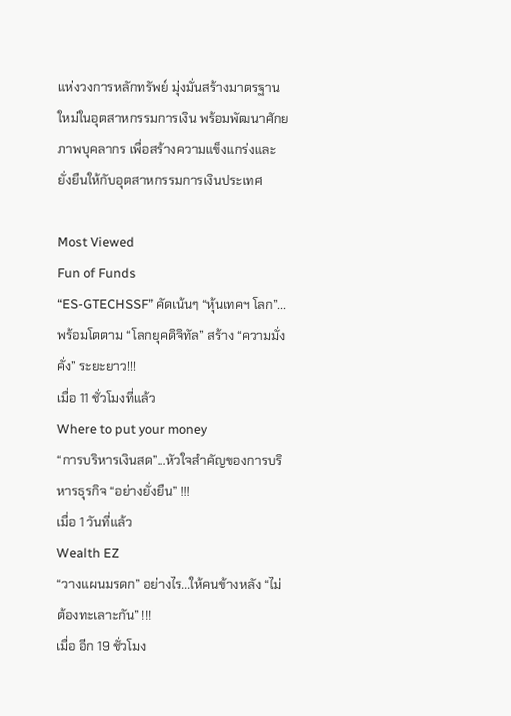แห่งวงการหลักทรัพย์ มุ่งมั่นสร้างมาตรฐานใหม่ในอุตสาหกรรมการเงิน พร้อมพัฒนาศักยภาพบุคลากร เพื่อสร้างความแข็งแกร่งและยั่งยืนให้กับอุตสาหกรรมการเงินประเทศ

Most Viewed
Fun of Funds
“ES-GTECHSSF” คัดเน้นๆ “หุ้นเทคฯ โลก”... พร้อมโตตาม “โลกยุคดิจิทัล” สร้าง “ความมั่งคั่ง” ระยะยาว!!!
เมื่อ 11 ชั่วโมงที่แล้ว
Where to put your money
“การบริหารเงินสด”...หัวใจสำคัญของการบริหารธุรกิจ “อย่างยั่งยืน” !!!
เมื่อ 1 วันที่แล้ว
Wealth EZ
“วางแผนมรดก” อย่างไร...ให้คนข้างหลัง “ไม่ต้องทะเลาะกัน” !!!
เมื่อ อีก 19 ชั่วโมง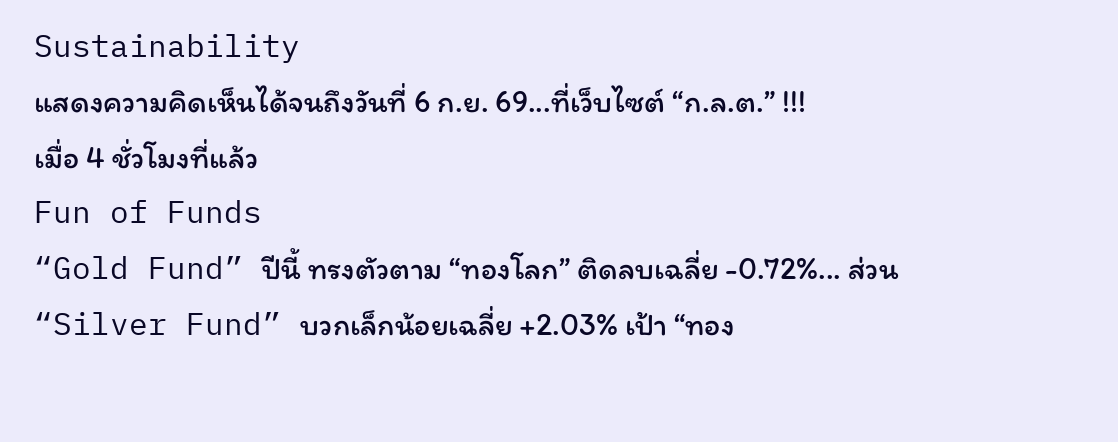Sustainability
แสดงความคิดเห็นได้จนถึงวันที่ 6 ก.ย. 69...ที่เว็บไซต์ “ก.ล.ต.” !!!
เมื่อ 4 ชั่วโมงที่แล้ว
Fun of Funds
“Gold Fund” ปีนี้ ทรงตัวตาม “ทองโลก” ติดลบเฉลี่ย -0.72%... ส่วน “Silver Fund” บวกเล็กน้อยเฉลี่ย +2.03% เป้า “ทอง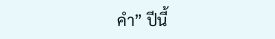คำ” ปีนี้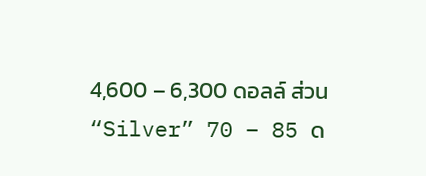4,600 – 6,300 ดอลล์ ส่วน “Silver” 70 – 85 ด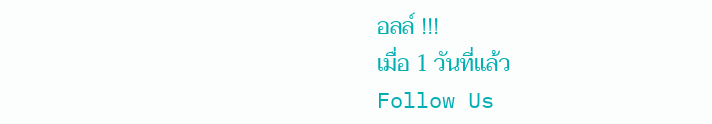อลล์ !!!
เมื่อ 1 วันที่แล้ว
Follow Us